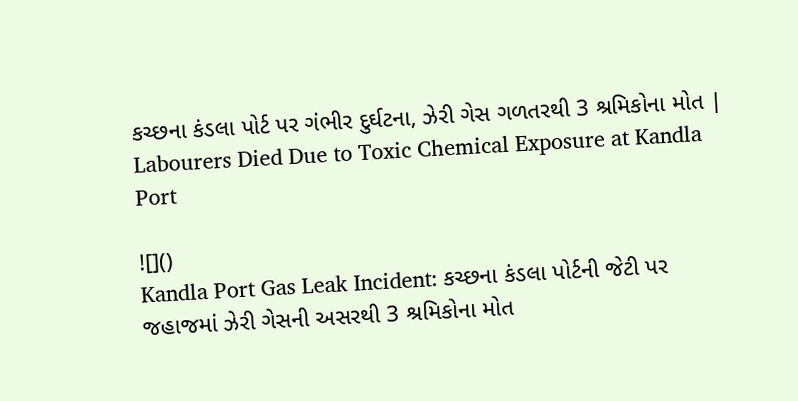કચ્છના કંડલા પોર્ટ પર ગંભીર દુર્ઘટના, ઝેરી ગેસ ગળતરથી 3 શ્રમિકોના મોત | Labourers Died Due to Toxic Chemical Exposure at Kandla Port

![]()
Kandla Port Gas Leak Incident: કચ્છના કંડલા પોર્ટની જેટી પર જહાજમાં ઝેરી ગેસની અસરથી 3 શ્રમિકોના મોત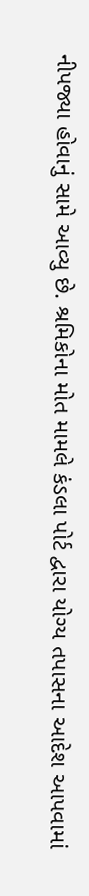નીપજ્યા હોવાનું સામે આવ્યુ છે. શ્રમિકોના મોત મામલે કંડલા પોર્ટ દ્વારા યોગ્ય તપાસના આદેશ આપવામાં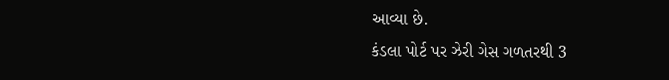આવ્યા છે.
કંડલા પોર્ટ પર ઝેરી ગેસ ગળતરથી 3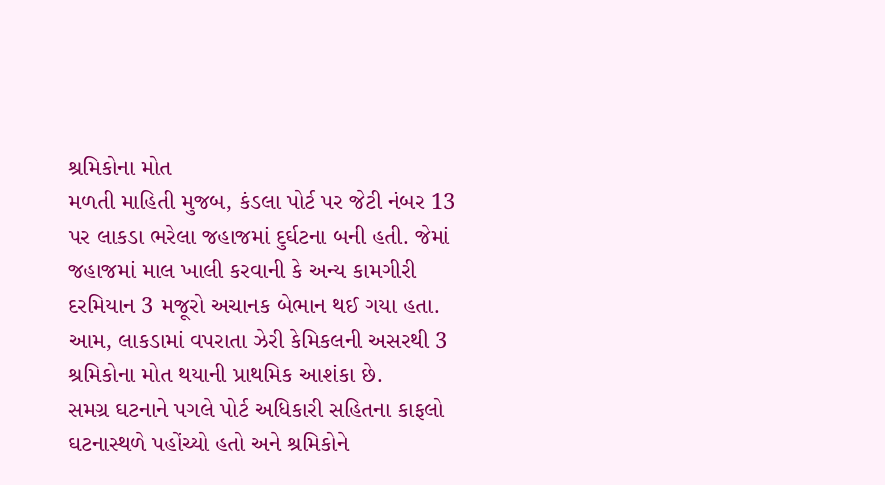શ્રમિકોના મોત
મળતી માહિતી મુજબ, કંડલા પોર્ટ પર જેટી નંબર 13 પર લાકડા ભરેલા જહાજમાં દુર્ઘટના બની હતી. જેમાં જહાજમાં માલ ખાલી કરવાની કે અન્ય કામગીરી દરમિયાન 3 મજૂરો અચાનક બેભાન થઈ ગયા હતા. આમ, લાકડામાં વપરાતા ઝેરી કેમિકલની અસરથી 3 શ્રમિકોના મોત થયાની પ્રાથમિક આશંકા છે.
સમગ્ર ઘટનાને પગલે પોર્ટ અધિકારી સહિતના કાફલો ઘટનાસ્થળે પહોંચ્યો હતો અને શ્રમિકોને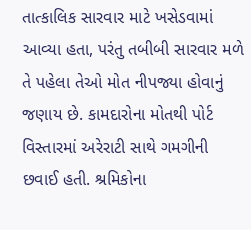તાત્કાલિક સારવાર માટે ખસેડવામાં આવ્યા હતા, પરંતુ તબીબી સારવાર મળે તે પહેલા તેઓ મોત નીપજ્યા હોવાનું જણાય છે. કામદારોના મોતથી પોર્ટ વિસ્તારમાં અરેરાટી સાથે ગમગીની છવાઈ હતી. શ્રમિકોના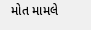મોત મામલે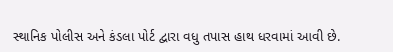સ્થાનિક પોલીસ અને કંડલા પોર્ટ દ્વારા વધુ તપાસ હાથ ધરવામાં આવી છે.